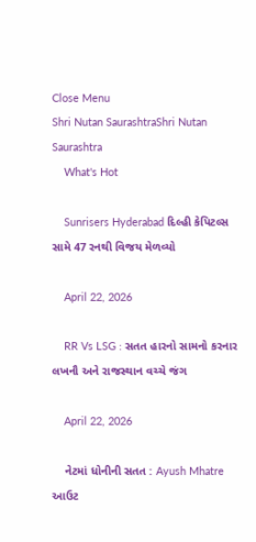Close Menu
Shri Nutan SaurashtraShri Nutan Saurashtra
    What's Hot

    Sunrisers Hyderabad દિલ્હી કેપિટલ્સ સામે 47 રનથી વિજય મેળવ્યો

    April 22, 2026

    RR Vs LSG : સતત હારનો સામનો કરનાર લખનૌ અને રાજસ્થાન વચ્ચે જંગ

    April 22, 2026

    નેટમાં ધોનીની સતત : Ayush Mhatre આઉટ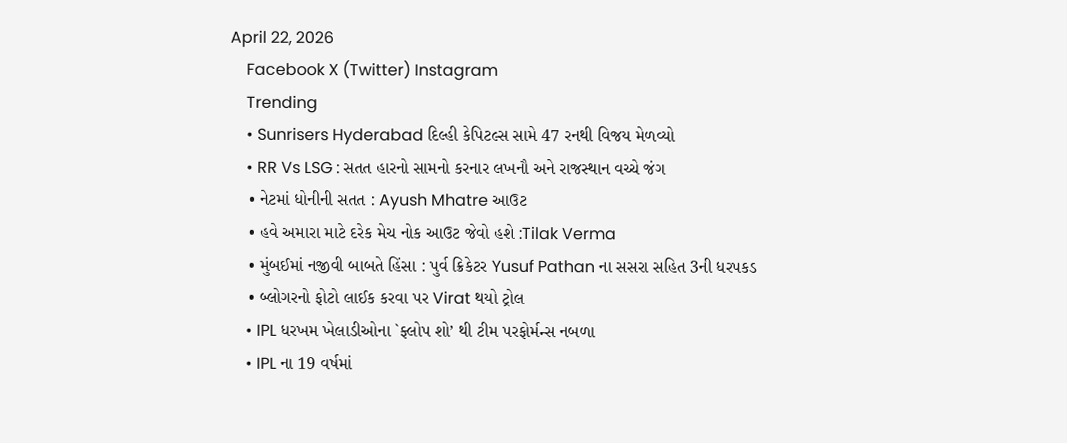April 22, 2026
    Facebook X (Twitter) Instagram
    Trending
    • Sunrisers Hyderabad દિલ્હી કેપિટલ્સ સામે 47 રનથી વિજય મેળવ્યો
    • RR Vs LSG : સતત હારનો સામનો કરનાર લખનૌ અને રાજસ્થાન વચ્ચે જંગ
    • નેટમાં ધોનીની સતત : Ayush Mhatre આઉટ
    • હવે અમારા માટે દરેક મેચ નોક આઉટ જેવો હશે :Tilak Verma
    • મુંબઈમાં નજીવી બાબતે હિંસા : પુર્વ ક્રિકેટર Yusuf Pathan ના સસરા સહિત 3ની ધરપકડ
    • બ્લોગરનો ફોટો લાઈક કરવા પર Virat થયો ટ્રોલ
    • IPL ધરખમ ખેલાડીઓના `ફ્લોપ શો’ થી ટીમ પરફોર્મન્સ નબળા
    • IPL ના 19 વર્ષમાં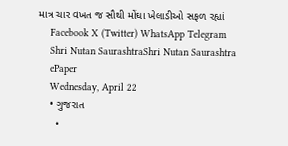માત્ર ચાર વખત જ સૌથી મોંઘા ખેલાડીઓ સફળ રહ્યાં
    Facebook X (Twitter) WhatsApp Telegram
    Shri Nutan SaurashtraShri Nutan Saurashtra
    ePaper
    Wednesday, April 22
    • ગુજરાત
      •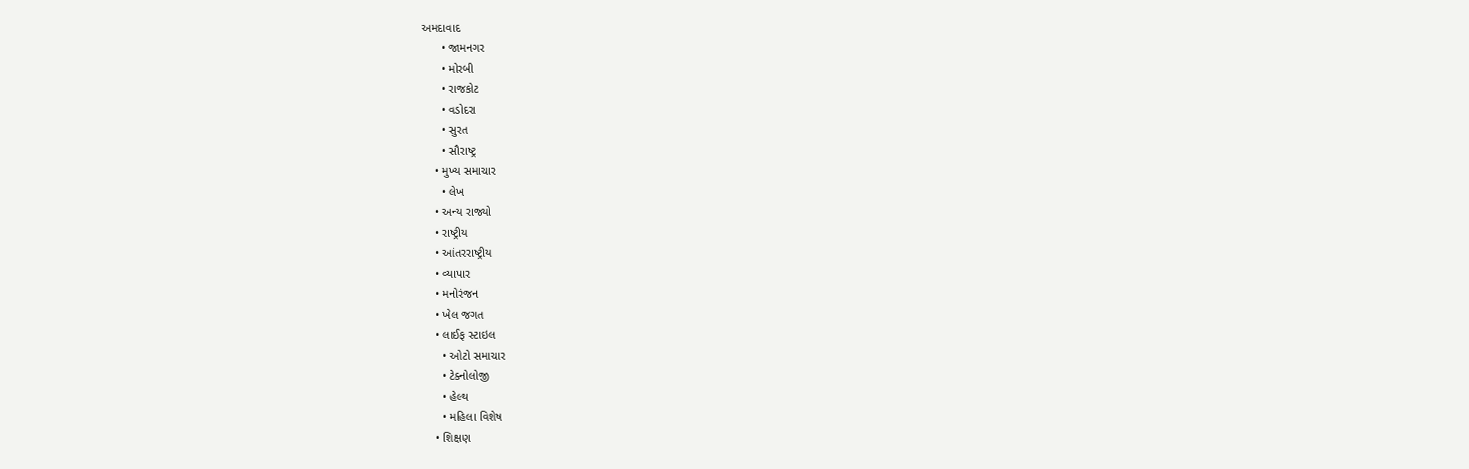અમદાવાદ
      • જામનગર
      • મોરબી
      • રાજકોટ
      • વડોદરા
      • સુરત
      • સૌરાષ્ટ્ર
    • મુખ્ય સમાચાર
      • લેખ
    • અન્ય રાજ્યો
    • રાષ્ટ્રીય
    • આંતરરાષ્ટ્રીય
    • વ્યાપાર
    • મનોરંજન
    • ખેલ જગત
    • લાઈફ સ્ટાઇલ
      • ઓટો સમાચાર
      • ટેક્નોલોજી
      • હેલ્થ
      • મહિલા વિશેષ
    • શિક્ષણ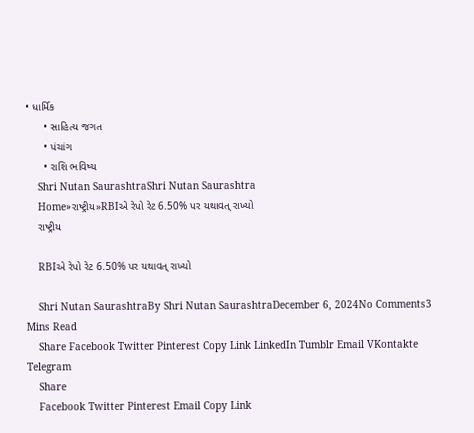• ધાર્મિક
      • સાહિત્ય જગત
      • પંચાંગ
      • રાશિ ભવિષ્ય
    Shri Nutan SaurashtraShri Nutan Saurashtra
    Home»રાષ્ટ્રીય»RBIએ રેપો રેટ 6.50% પર યથાવત્ રાખ્યો
    રાષ્ટ્રીય

    RBIએ રેપો રેટ 6.50% પર યથાવત્ રાખ્યો

    Shri Nutan SaurashtraBy Shri Nutan SaurashtraDecember 6, 2024No Comments3 Mins Read
    Share Facebook Twitter Pinterest Copy Link LinkedIn Tumblr Email VKontakte Telegram
    Share
    Facebook Twitter Pinterest Email Copy Link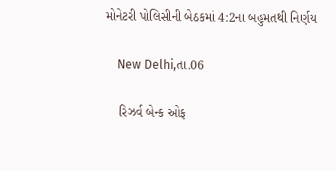મોનેટરી પોલિસીની બેઠકમાં 4:2ના બહુમતથી નિર્ણય

    New Delhi,તા.06

    રિઝર્વ બેન્ક ઓફ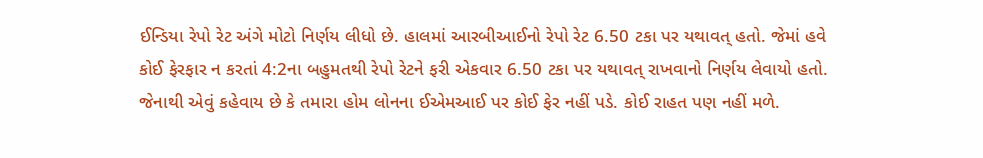ઈન્ડિયા રેપો રેટ અંગે મોટો નિર્ણય લીધો છે. હાલમાં આરબીઆઈનો રેપો રેટ 6.50 ટકા પર યથાવત્ હતો. જેમાં હવે કોઈ ફેરફાર ન કરતાં 4:2ના બહુમતથી રેપો રેટને ફરી એકવાર 6.50 ટકા પર યથાવત્ રાખવાનો નિર્ણય લેવાયો હતો. જેનાથી એવું કહેવાય છે કે તમારા હોમ લોનના ઈએમઆઈ પર કોઈ ફેર નહીં પડે. કોઈ રાહત પણ નહીં મળે.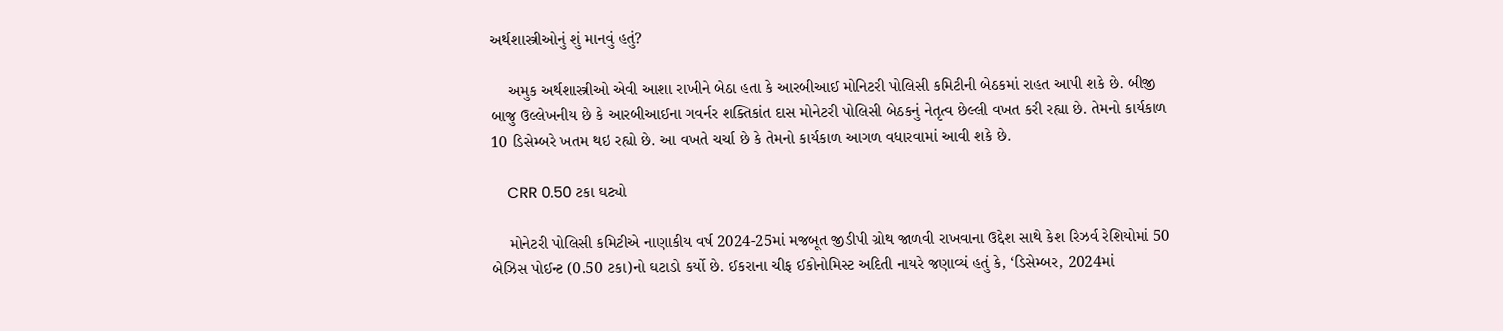અર્થશાસ્ત્રીઓનું શું માનવું હતું?

    અમુક અર્થશાસ્ત્રીઓ એવી આશા રાખીને બેઠા હતા કે આરબીઆઈ મોનિટરી પોલિસી કમિટીની બેઠકમાં રાહત આપી શકે છે. બીજી બાજુ ઉલ્લેખનીય છે કે આરબીઆઈના ગવર્નર શક્તિકાંત દાસ મોનેટરી પોલિસી બેઠકનું નેતૃત્વ છેલ્લી વખત કરી રહ્યા છે. તેમનો કાર્યકાળ 10 ડિસેમ્બરે ખતમ થઇ રહ્યો છે. આ વખતે ચર્ચા છે કે તેમનો કાર્યકાળ આગળ વધારવામાં આવી શકે છે.

    CRR 0.50 ટકા ઘટ્યો

    મોનેટરી પોલિસી કમિટીએ નાણાકીય વર્ષ 2024-25માં મજબૂત જીડીપી ગ્રોથ જાળવી રાખવાના ઉદ્દેશ સાથે કેશ રિઝર્વ રેશિયોમાં 50 બેઝિસ પોઈન્ટ (0.50 ટકા)નો ઘટાડો કર્યો છે. ઈકરાના ચીફ ઈકોનોમિસ્ટ અદિતી નાયરે જણાવ્યં હતું કે, ‘ડિસેમ્બર, 2024માં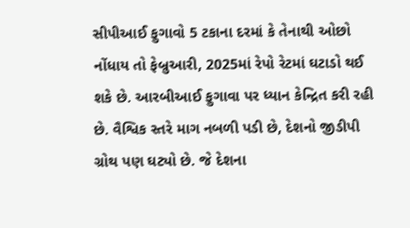સીપીઆઈ ફુગાવો 5 ટકાના દરમાં કે તેનાથી ઓછો નોંધાય તો ફેબ્રુઆરી, 2025માં રેપો રેટમાં ઘટાડો થઈ શકે છે. આરબીઆઈ ફુગાવા પર ધ્યાન કેન્દ્રિત કરી રહી છે. વૈશ્વિક સ્તરે માગ નબળી પડી છે, દેશનો જીડીપી ગ્રોથ પણ ઘટ્યો છે. જે દેશના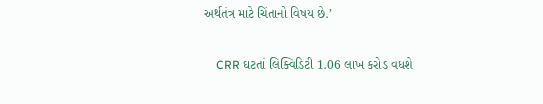અર્થતંત્ર માટે ચિંતાનો વિષય છે.’

    CRR ઘટતાં લિક્વિડિટી 1.06 લાખ કરોડ વધશે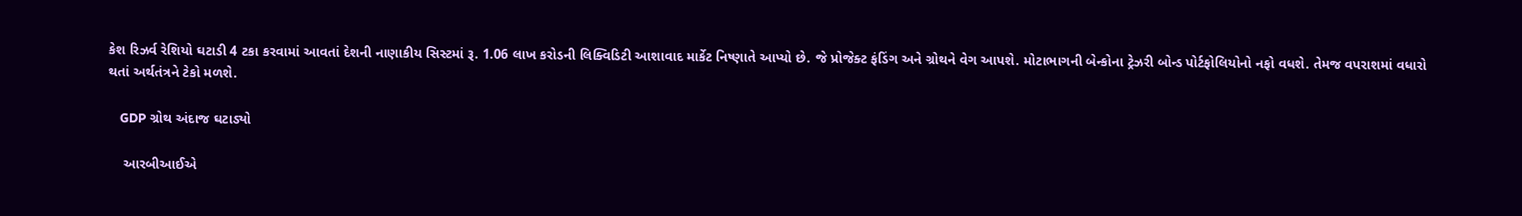કેશ રિઝર્વ રેશિયો ઘટાડી 4 ટકા કરવામાં આવતાં દેશની નાણાકીય સિસ્ટમાં રૂ. 1.06 લાખ કરોડની લિક્વિડિટી આશાવાદ માર્કેટ નિષ્ણાતે આપ્યો છે. જે પ્રોજેક્ટ ફંડિંગ અને ગ્રોથને વેગ આપશે. મોટાભાગની બેન્કોના ટ્રેઝરી બોન્ડ પોર્ટફોલિયોનો નફો વધશે. તેમજ વપરાશમાં વધારો થતાં અર્થતંત્રને ટેકો મળશે.

    GDP ગ્રોથ અંદાજ ઘટાડ્યો

    આરબીઆઈએ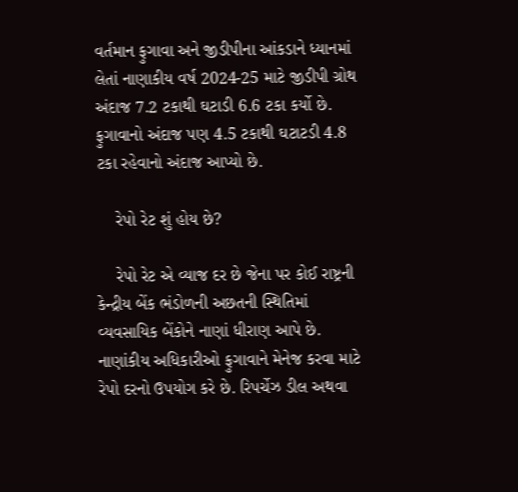વર્તમાન ફુગાવા અને જીડીપીના આંકડાને ધ્યાનમાં લેતાં નાણાકીય વર્ષ 2024-25 માટે જીડીપી ગ્રોથ અંદાજ 7.2 ટકાથી ઘટાડી 6.6 ટકા કર્યો છે. ફુગાવાનો અંદાજ પણ 4.5 ટકાથી ઘટાટડી 4.8 ટકા રહેવાનો અંદાજ આપ્યો છે.

    રેપો રેટ શું હોય છે?

    રેપો રેટ એ વ્યાજ દર છે જેના પર કોઈ રાષ્ટ્રની કેન્દ્રીય બેંક ભંડોળની અછતની સ્થિતિમાં વ્યવસાયિક બેંકોને નાણાં ધીરાણ આપે છે. નાણાંકીય અધિકારીઓ ફુગાવાને મેનેજ કરવા માટે રેપો દરનો ઉપયોગ કરે છે. રિપર્ચેઝ ડીલ અથવા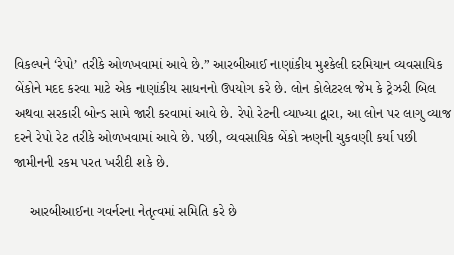વિકલ્પને ‘રેપો’ તરીકે ઓળખવામાં આવે છે.” આરબીઆઈ નાણાંકીય મુશ્કેલી દરમિયાન વ્યવસાયિક બેંકોને મદદ કરવા માટે એક નાણાંકીય સાધનનો ઉપયોગ કરે છે. લોન કોલેટરલ જેમ કે ટ્રેઝરી બિલ અથવા સરકારી બોન્ડ સામે જારી કરવામાં આવે છે. રેપો રેટની વ્યાખ્યા દ્વારા, આ લોન પર લાગુ વ્યાજ દરને રેપો રેટ તરીકે ઓળખવામાં આવે છે. પછી, વ્યવસાયિક બેંકો ઋણની ચુકવણી કર્યા પછી જામીનની રકમ પરત ખરીદી શકે છે.

    આરબીઆઈના ગવર્નરના નેતૃત્વમાં સમિતિ કરે છે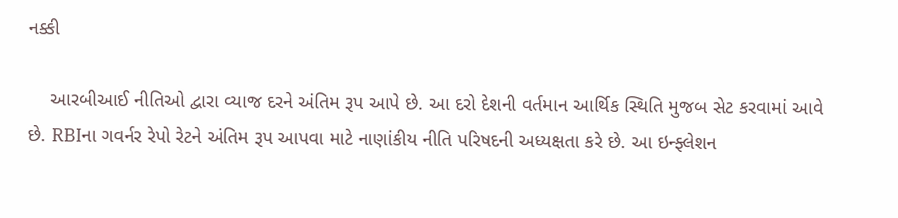નક્કી

    આરબીઆઈ નીતિઓ દ્વારા વ્યાજ દરને અંતિમ રૂપ આપે છે. આ દરો દેશની વર્તમાન આર્થિક સ્થિતિ મુજબ સેટ કરવામાં આવે છે. RBIના ગવર્નર રેપો રેટને અંતિમ રૂપ આપવા માટે નાણાંકીય નીતિ પરિષદની અધ્યક્ષતા કરે છે. આ ઇન્ફ્લેશન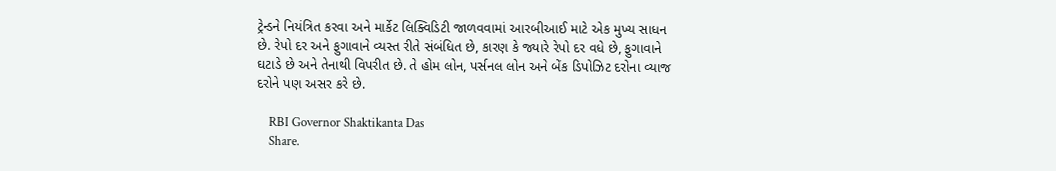ટ્રેન્ડને નિયંત્રિત કરવા અને માર્કેટ લિક્વિડિટી જાળવવામાં આરબીઆઈ માટે એક મુખ્ય સાધન છે. રેપો દર અને ફુગાવાને વ્યસ્ત રીતે સંબંધિત છે, કારણ કે જ્યારે રેપો દર વધે છે, ફુગાવાને ઘટાડે છે અને તેનાથી વિપરીત છે. તે હોમ લોન, પર્સનલ લોન અને બેંક ડિપોઝિટ દરોના વ્યાજ દરોને પણ અસર કરે છે.

    RBI Governor Shaktikanta Das
    Share.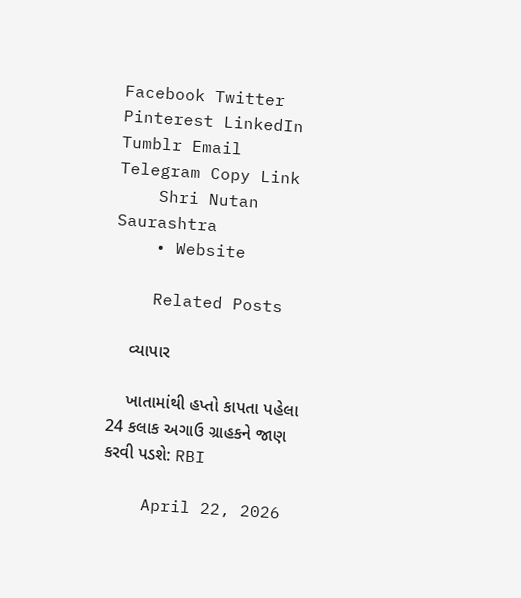Facebook Twitter Pinterest LinkedIn Tumblr Email Telegram Copy Link
    Shri Nutan Saurashtra
    • Website

    Related Posts

    વ્યાપાર

    ખાતામાંથી હપ્તો કાપતા પહેલા 24 કલાક અગાઉ ગ્રાહકને જાણ કરવી પડશે: RBI

    April 22, 2026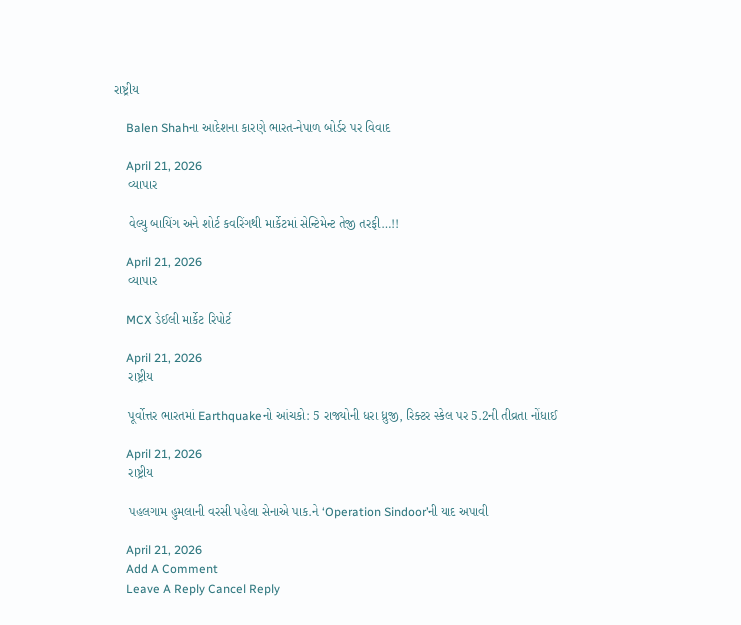રાષ્ટ્રીય

    Balen Shahના આદેશના કારણે ભારત-નેપાળ બોર્ડર પર વિવાદ

    April 21, 2026
    વ્યાપાર

    વેલ્યુ બાયિંગ અને શોર્ટ કવરિંગથી માર્કેટમાં સેન્ટિમેન્ટ તેજી તરફી…!!

    April 21, 2026
    વ્યાપાર

    MCX ડેઈલી માર્કેટ રિપોર્ટ

    April 21, 2026
    રાષ્ટ્રીય

    પૂર્વોત્તર ભારતમાં Earthquakeનો આંચકો: 5 રાજ્યોની ધરા ધ્રુજી, રિક્ટર સ્કેલ પર 5.2ની તીવ્રતા નોંધાઈ

    April 21, 2026
    રાષ્ટ્રીય

    પહલગામ હુમલાની વરસી પહેલા સેનાએ પાક.ને ‘Operation Sindoor’ની યાદ અપાવી

    April 21, 2026
    Add A Comment
    Leave A Reply Cancel Reply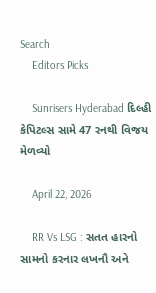Search
    Editors Picks

    Sunrisers Hyderabad દિલ્હી કેપિટલ્સ સામે 47 રનથી વિજય મેળવ્યો

    April 22, 2026

    RR Vs LSG : સતત હારનો સામનો કરનાર લખનૌ અને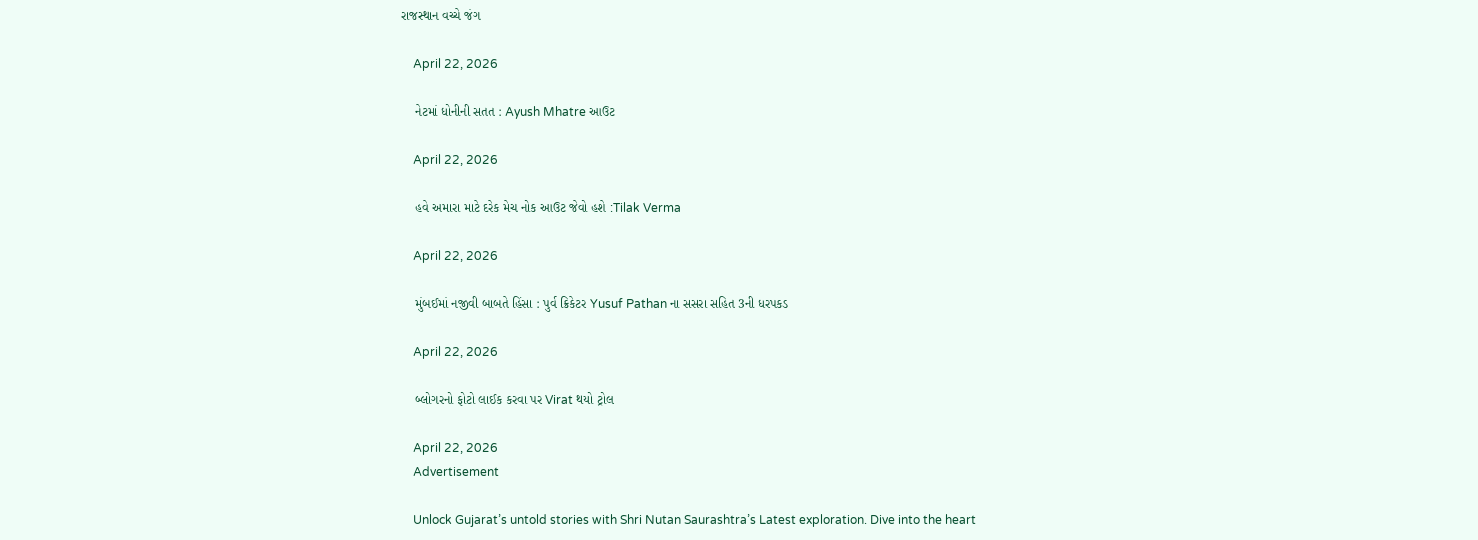રાજસ્થાન વચ્ચે જંગ

    April 22, 2026

    નેટમાં ધોનીની સતત : Ayush Mhatre આઉટ

    April 22, 2026

    હવે અમારા માટે દરેક મેચ નોક આઉટ જેવો હશે :Tilak Verma

    April 22, 2026

    મુંબઈમાં નજીવી બાબતે હિંસા : પુર્વ ક્રિકેટર Yusuf Pathan ના સસરા સહિત 3ની ધરપકડ

    April 22, 2026

    બ્લોગરનો ફોટો લાઈક કરવા પર Virat થયો ટ્રોલ

    April 22, 2026
    Advertisement

    Unlock Gujarat’s untold stories with Shri Nutan Saurashtra’s Latest exploration. Dive into the heart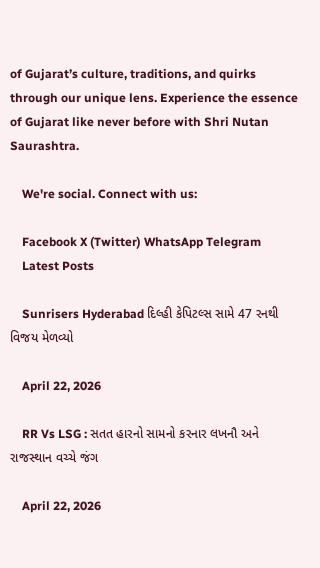of Gujarat’s culture, traditions, and quirks through our unique lens. Experience the essence of Gujarat like never before with Shri Nutan Saurashtra.

    We're social. Connect with us:

    Facebook X (Twitter) WhatsApp Telegram
    Latest Posts

    Sunrisers Hyderabad દિલ્હી કેપિટલ્સ સામે 47 રનથી વિજય મેળવ્યો

    April 22, 2026

    RR Vs LSG : સતત હારનો સામનો કરનાર લખનૌ અને રાજસ્થાન વચ્ચે જંગ

    April 22, 2026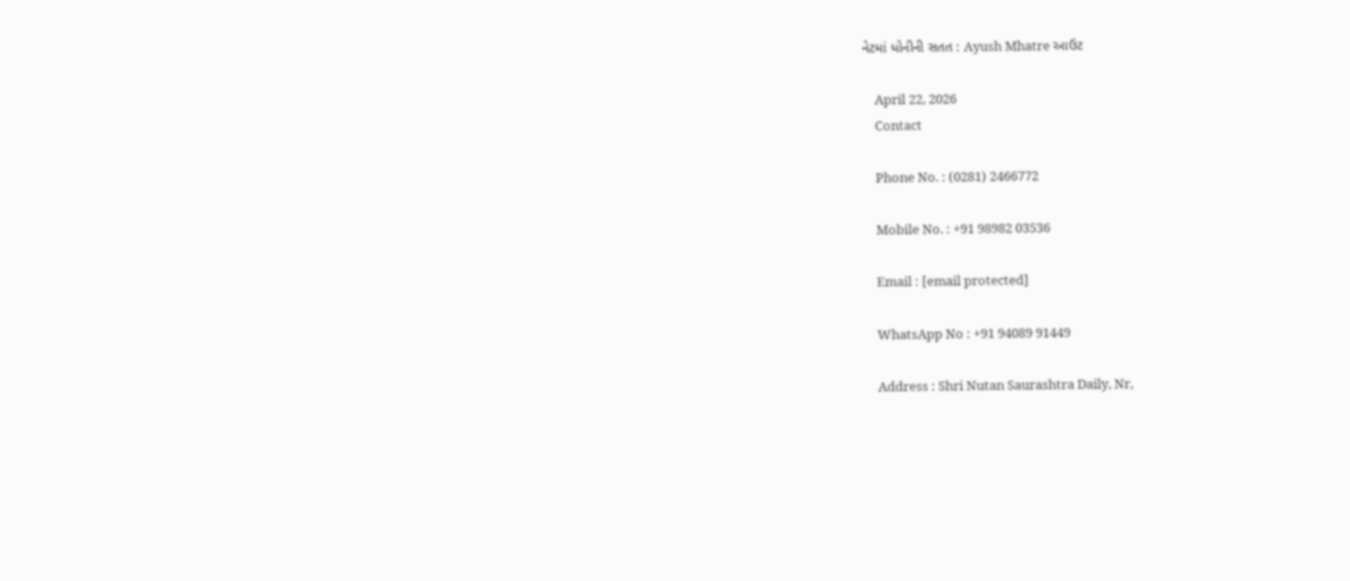નેટમાં ધોનીની સતત : Ayush Mhatre આઉટ

    April 22, 2026
    Contact

    Phone No. : (0281) 2466772

    Mobile No. : +91 98982 03536

    Email : [email protected]

    WhatsApp No : +91 94089 91449

    Address : Shri Nutan Saurashtra Daily, Nr,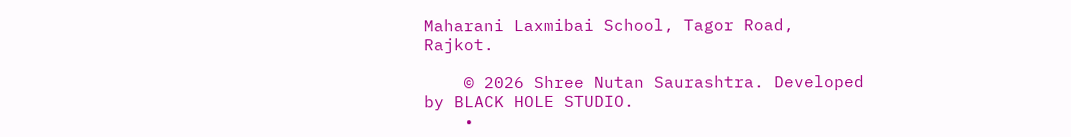Maharani Laxmibai School, Tagor Road, Rajkot.

    © 2026 Shree Nutan Saurashtra. Developed by BLACK HOLE STUDIO.
    •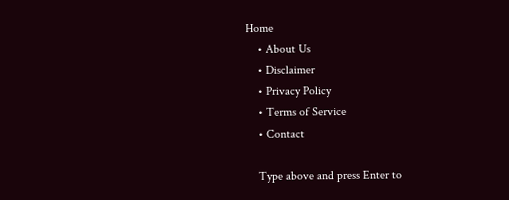Home
    • About Us
    • Disclaimer
    • Privacy Policy
    • Terms of Service
    • Contact

    Type above and press Enter to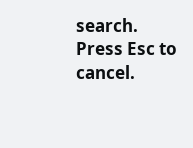search. Press Esc to cancel.